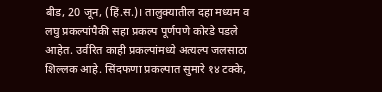बीड, 20 जून, (हिं.स.)। तालुक्यातील दहा मध्यम व लघु प्रकल्पांपैकी सहा प्रकल्प पूर्णपणे कोरडे पडले आहेत. उर्वरित काही प्रकल्पांमध्ये अत्यल्प जलसाठा शिल्लक आहे. सिंदफणा प्रकल्पात सुमारे १४ टक्के,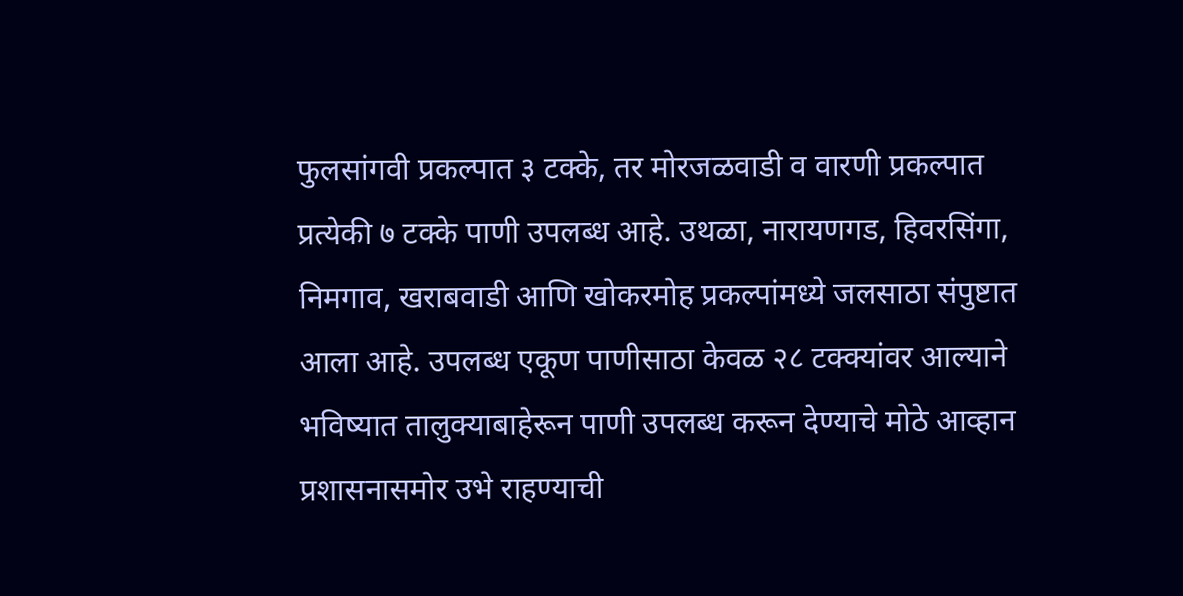फुलसांगवी प्रकल्पात ३ टक्के, तर मोरजळवाडी व वारणी प्रकल्पात प्रत्येकी ७ टक्के पाणी उपलब्ध आहे. उथळा, नारायणगड, हिवरसिंगा, निमगाव, खराबवाडी आणि खोकरमोह प्रकल्पांमध्ये जलसाठा संपुष्टात आला आहे. उपलब्ध एकूण पाणीसाठा केवळ २८ टक्क्यांवर आल्याने भविष्यात तालुक्याबाहेरून पाणी उपलब्ध करून देण्याचे मोठे आव्हान प्रशासनासमोर उभे राहण्याची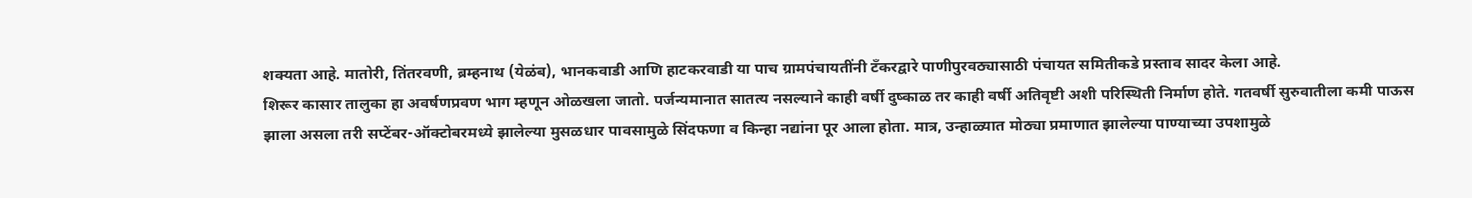शक्यता आहे. मातोरी, तिंतरवणी, ब्रम्हनाथ (येळंब), भानकवाडी आणि हाटकरवाडी या पाच ग्रामपंचायतींनी टँकरद्वारे पाणीपुरवठ्यासाठी पंचायत समितीकडे प्रस्ताव सादर केला आहे.
शिरूर कासार तालुका हा अवर्षणप्रवण भाग म्हणून ओळखला जातो. पर्जन्यमानात सातत्य नसल्याने काही वर्षी दुष्काळ तर काही वर्षी अतिवृष्टी अशी परिस्थिती निर्माण होते. गतवर्षी सुरुवातीला कमी पाऊस झाला असला तरी सप्टेंबर-ऑक्टोबरमध्ये झालेल्या मुसळधार पावसामुळे सिंदफणा व किन्हा नद्यांना पूर आला होता. मात्र, उन्हाळ्यात मोठ्या प्रमाणात झालेल्या पाण्याच्या उपशामुळे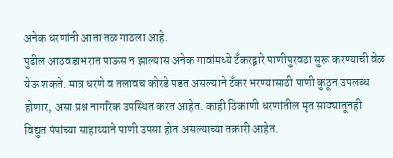अनेक धरणांनी आता तळ गाठला आहे.
पुढील आठवडाभरात पाऊस न झाल्यास अनेक गावांमध्ये टँकरद्वारे पाणीपुरवठा सुरू करण्याची वेळ येऊ शकते. मात्र धरणे व तलावच कोरडे पडत असल्याने टँकर भरण्यासाठी पाणी कुठून उपलब्ध होणार, असा प्रश्न नागरिक उपस्थित करत आहेत. काही ठिकाणी धरणांतील मृत साठ्यातूनही विद्युत पंपांच्या साहाय्याने पाणी उपसा होत असल्याच्या तक्रारी आहेत.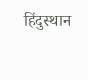हिंदुस्थान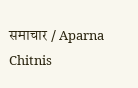समाचार / Aparna Chitnis